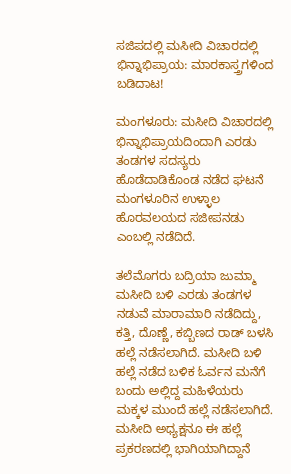ಸಜಿಪದಲ್ಲಿ ಮಸೀದಿ ವಿಚಾರದಲ್ಲಿ ಭಿನ್ನಾಭಿಪ್ರಾಯ: ಮಾರಕಾಸ್ತ್ರಗಳಿಂದ ಬಡಿದಾಟ!

ಮಂಗಳೂರು: ಮಸೀದಿ‌ ವಿಚಾರದಲ್ಲಿ ಭಿನ್ನಾಭಿಪ್ರಾಯದಿಂದಾಗಿ ಎರಡು ತಂಡಗಳ‌ ಸದಸ್ಯರು ಹೊಡೆದಾಡಿಕೊಂಡ ನಡೆದ ಘಟನೆ ಮಂಗಳೂರಿನ ಉಳ್ಳಾಲ ಹೊರವಲಯದ ಸಜೀಪ‌ನಡು ಎಂಬಲ್ಲಿ ನಡೆದಿದೆ.

ತಲೆಮೊಗರು ಬದ್ರಿಯಾ ಜುಮ್ಮಾ ಮಸೀದಿ ಬಳಿ ಎರಡು ತಂಡಗಳ ನಡುವೆ ಮಾರಾಮಾರಿ ನಡೆದಿದ್ದು, ಕತ್ತಿ, ದೊಣ್ಣೆ, ಕಬ್ಬಿಣದ ರಾಡ್ ಬಳಸಿ ಹಲ್ಲೆ ನಡೆಸಲಾಗಿದೆ. ಮಸೀದಿ ಬಳಿ ಹಲ್ಲೆ ನಡೆದ ಬಳಿಕ ಓರ್ವನ ಮನೆಗೆ ಬಂದು ಅಲ್ಲಿದ್ದ ಮಹಿಳೆಯರು ಮಕ್ಕಳ‌ ಮುಂದೆ ಹಲ್ಲೆ‌ ನಡೆಸಲಾಗಿದೆ. ಮಸೀದಿ‌ ಅಧ್ಯಕ್ಷನೂ ಈ‌ ಹಲ್ಲೆ ಪ್ರಕರಣದಲ್ಲಿ ಭಾಗಿಯಾಗಿದ್ದಾನೆ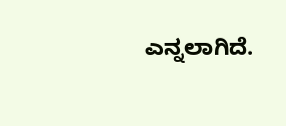ಎನ್ನಲಾಗಿದೆ.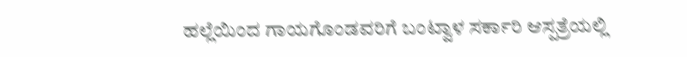ಹಲ್ಲೆಯಿಂದ ಗಾಯಗೊಂಡವರಿಗೆ ಬಂಟ್ವಾಳ ಸರ್ಕಾರಿ ಆಸ್ಪತ್ರೆಯಲ್ಲಿ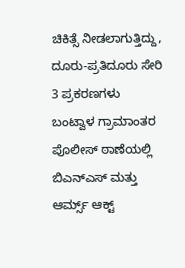ಚಿಕಿತ್ಸೆ ನೀಡಲಾಗುತ್ತಿದ್ದು, ದೂರು-ಪ್ರತಿದೂರು ಸೇರಿ 3 ಪ್ರಕರಣಗಳು ಬಂಟ್ವಾಳ ಗ್ರಾಮಾಂತರ ಪೊಲೀಸ್ ಠಾಣೆಯಲ್ಲಿ ಬಿಎನ್‌ಎಸ್‌ ಮತ್ತು ಆರ್ಮ್ಸ್‌ ಆಕ್ಟ್‌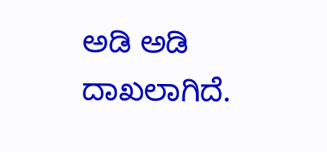ಅಡಿ ಅಡಿ ದಾಖಲಾಗಿದೆ.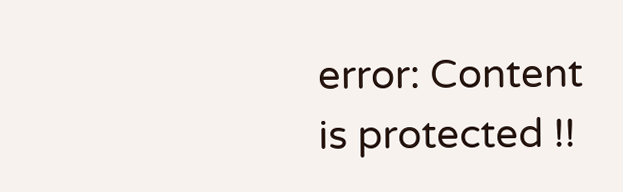error: Content is protected !!